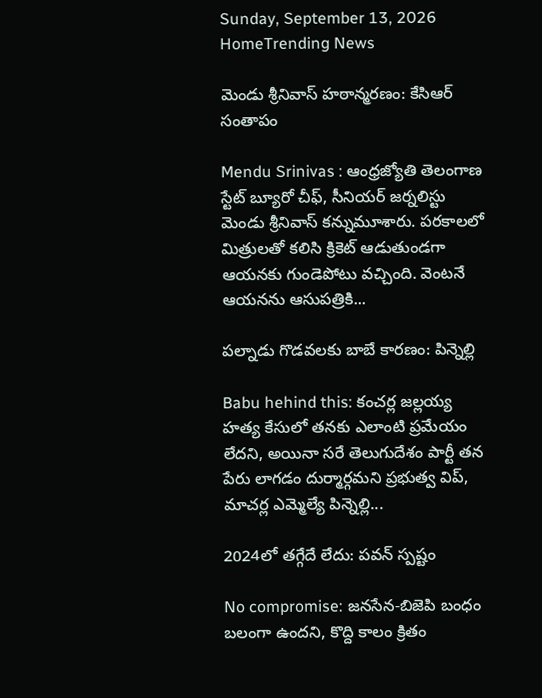Sunday, September 13, 2026
HomeTrending News

మెండు శ్రీనివాస్ హఠాన్మరణం: కేసిఆర్ సంతాపం

Mendu Srinivas : ఆంధ్రజ్యోతి తెలంగాణ స్టేట్ బ్యూరో చీఫ్, సీనియర్ జర్నలిస్టు మెండు శ్రీనివాస్ కన్నుమూశారు. పరకాలలో మిత్రులతో కలిసి క్రికెట్ ఆడుతుండగా ఆయనకు గుండెపోటు వచ్చింది. వెంటనే ఆయనను ఆసుపత్రికి...

పల్నాడు గొడవలకు బాబే కారణం: పిన్నెల్లి

Babu hehind this: కంచర్ల జల్లయ్య  హత్య కేసులో తనకు ఎలాంటి ప్రమేయం లేదని, అయినా సరే తెలుగుదేశం పార్టీ తన పేరు లాగడం దుర్మార్గమని ప్రభుత్వ విప్, మాచర్ల ఎమ్మెల్యే పిన్నెల్లి...

2024లో తగ్గేదే లేదు: పవన్ స్పష్టం

No compromise: జనసేన-బిజెపి బంధం బలంగా ఉందని, కొద్ది కాలం క్రితం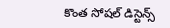కొంత సోషల్ డిస్టెన్స్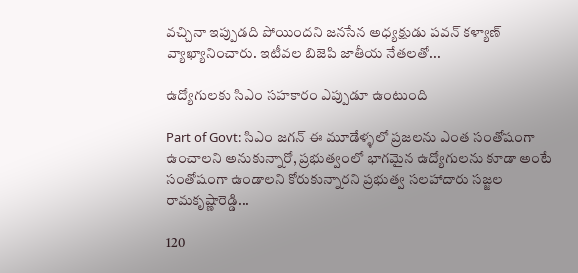వచ్చినా ఇప్పుడది పోయిందని జనసేన అధ్యక్షుడు పవన్ కళ్యాణ్ వ్యాఖ్యానించారు. ఇటీవల బిజెపి జాతీయ నేతలతో...

ఉద్యోగులకు సిఎం సహకారం ఎప్పుడూ ఉంటుంది

Part of Govt: సిఎం జగన్ ఈ మూడేళ్ళలో ప్రజలను ఎంత సంతోషంగా ఉంచాలని అనుకున్నారో, ప్రభుత్వంలో భాగమైన ఉద్యోగులను కూడా అంటే సంతోషంగా ఉండాలని కోరుకున్నారని ప్రభుత్వ సలహాదారు సజ్జల రామకృష్ణారెడ్డి...

120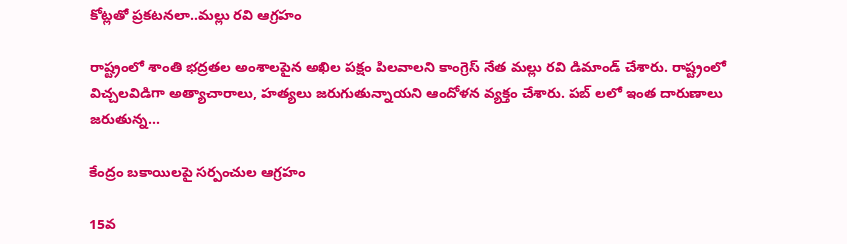కోట్లతో ప్రకటనలా..మల్లు రవి ఆగ్రహం

రాష్ట్రంలో శాంతి భద్రతల అంశాలపైన అఖిల పక్షం పిలవాలని కాంగ్రెస్ నేత మల్లు రవి డిమాండ్ చేశారు. రాష్ట్రంలో విచ్చలవిడిగా అత్యాచారాలు, హత్యలు జరుగుతున్నాయని ఆందోళన వ్యక్తం చేశారు. పబ్ లలో ఇంత దారుణాలు జరుతున్న...

కేంద్రం బకాయిలపై సర్పంచుల ఆగ్రహం

15వ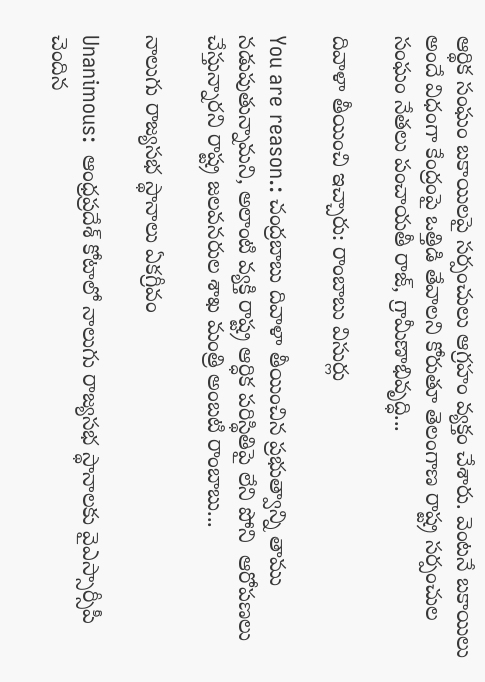ఆర్థిక సంఘం బకాయిలపై సర్పంచులు ఆగ్రహం వ్యక్తం చేశారు. వెంటనే బకాయిలు అందే విధంగా కేంద్రంపై ఒత్తిడి తేవాలని కోరుతూ తెలంగాణ రాష్ట్ర సర్పంచుల సంఘం నేతలు పంచాయతీ రాజ్, గ్రామీణాభివృద్ధి...

దివాళా తీయించి ఇచ్చారు: రాంబాబు విసుర్లు

You are reason.: చంద్రబాబు దివాళా తీయించిన ప్రభుత్వాన్ని తాము నడుపుతున్నామని, అలాంటి వ్యక్తి రాష్ట్ర ఆర్ధిక పరిస్థితిపై లేని పోని  ఆరోపణలు చేస్తున్నారని రాష్ట్ర జలవనరుల శాఖ మంత్రి అంబటి రాంబాబు...

నాలుగు రాజ్యసభ స్థానాలు ఏకగ్రీవం

Unanimous:  ఆంధ్రప్రదేశ్ కోటాలో నాలుగు రాజ్యసభ స్థానాలకు వైఎస్సార్సీపీ  చెందిన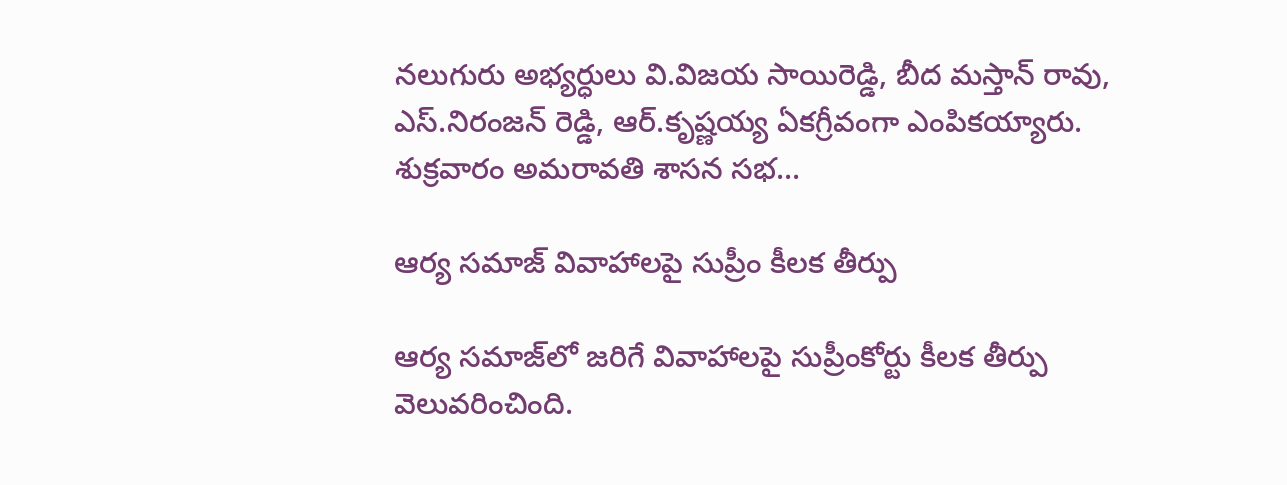నలుగురు అభ్యర్ధులు వి.విజయ సాయిరెడ్డి, బీద మస్తాన్ రావు, ఎస్.నిరంజన్ రెడ్డి, ఆర్.కృష్ణయ్య ఏకగ్రీవంగా ఎంపికయ్యారు. శుక్రవారం అమరావతి శాసన సభ...

ఆర్య సమాజ్‌ వివాహాలపై సుప్రీం కీలక తీర్పు

ఆర్య సమాజ్‌లో జరిగే వివాహాలపై సుప్రీంకోర్టు కీలక తీర్పు వెలువరించింది.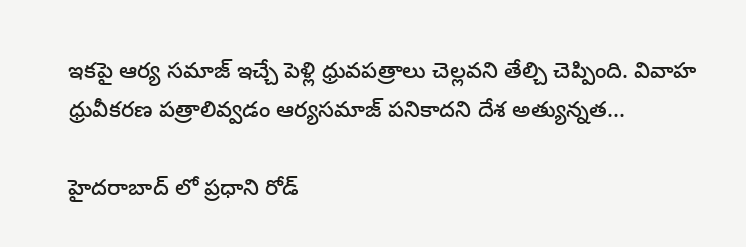ఇకపై ఆర్య సమాజ్‌ ఇచ్చే పెళ్లి ధ్రువపత్రాలు చెల్లవని తేల్చి చెప్పింది. వివాహ ధ్రువీకరణ పత్రాలివ్వడం ఆర్యసమాజ్‌ పనికాదని దేశ అత్యున్నత...

హైదరాబాద్ లో ప్రధాని రోడ్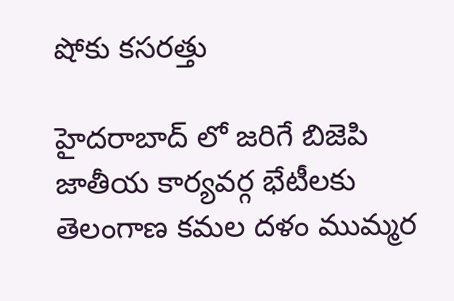షోకు కసరత్తు

హైదరాబాద్ లో జరిగే బిజెపి జాతీయ కార్యవర్గ భేటీలకు తెలంగాణ కమల దళం ముమ్మర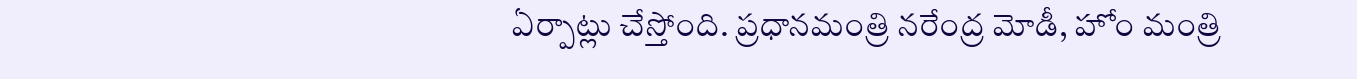ఏర్పాట్లు చేస్తోంది. ప్రధానమంత్రి నరేంద్ర మోడీ, హోం మంత్రి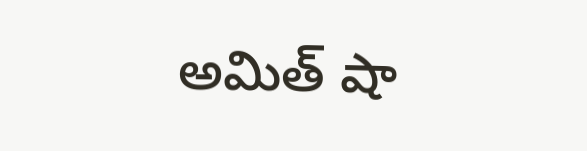అమిత్ షా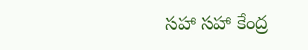సహా సహా కేంద్ర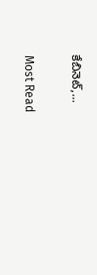కేబినెట్‌,...

Most Read